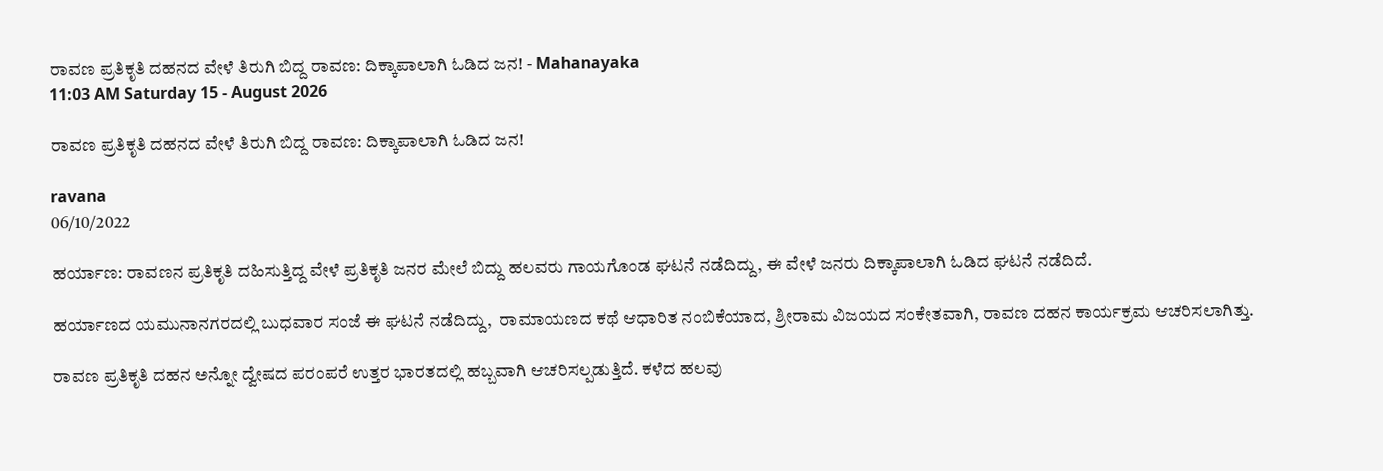ರಾವಣ ಪ್ರತಿಕೃತಿ ದಹನದ ವೇಳೆ ತಿರುಗಿ ಬಿದ್ದ ರಾವಣ: ದಿಕ್ಕಾಪಾಲಾಗಿ ಓಡಿದ ಜನ! - Mahanayaka
11:03 AM Saturday 15 - August 2026

ರಾವಣ ಪ್ರತಿಕೃತಿ ದಹನದ ವೇಳೆ ತಿರುಗಿ ಬಿದ್ದ ರಾವಣ: ದಿಕ್ಕಾಪಾಲಾಗಿ ಓಡಿದ ಜನ!

ravana
06/10/2022

ಹರ್ಯಾಣ: ರಾವಣನ ಪ್ರತಿಕೃತಿ ದಹಿಸುತ್ತಿದ್ದ ವೇಳೆ ಪ್ರತಿಕೃತಿ ಜನರ ಮೇಲೆ ಬಿದ್ದು ಹಲವರು ಗಾಯಗೊಂಡ ಘಟನೆ ನಡೆದಿದ್ದು, ಈ ವೇಳೆ ಜನರು ದಿಕ್ಕಾಪಾಲಾಗಿ ಓಡಿದ ಘಟನೆ ನಡೆದಿದೆ.

ಹರ್ಯಾಣದ ಯಮುನಾನಗರದಲ್ಲಿ ಬುಧವಾರ ಸಂಜೆ ಈ ಘಟನೆ ನಡೆದಿದ್ದು,  ರಾಮಾಯಣದ ಕಥೆ ಆಧಾರಿತ ನಂಬಿಕೆಯಾದ, ಶ್ರೀರಾಮ ವಿಜಯದ ಸಂಕೇತವಾಗಿ, ರಾವಣ ದಹನ ಕಾರ್ಯಕ್ರಮ ಆಚರಿಸಲಾಗಿತ್ತು.

ರಾವಣ ಪ್ರತಿಕೃತಿ ದಹನ ಅನ್ನೋ ದ್ವೇಷದ ಪರಂಪರೆ ಉತ್ತರ ಭಾರತದಲ್ಲಿ ಹಬ್ಬವಾಗಿ ಆಚರಿಸಲ್ಪಡುತ್ತಿದೆ. ಕಳೆದ ಹಲವು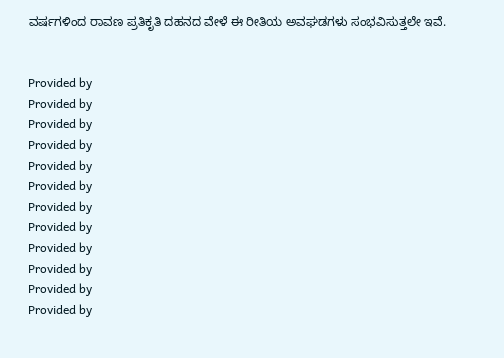ವರ್ಷಗಳಿಂದ ರಾವಣ ಪ್ರತಿಕೃತಿ ದಹನದ ವೇಳೆ ಈ ರೀತಿಯ ಅವಘಡಗಳು ಸಂಭವಿಸುತ್ತಲೇ ಇವೆ.


Provided by
Provided by
Provided by
Provided by
Provided by
Provided by
Provided by
Provided by
Provided by
Provided by
Provided by
Provided by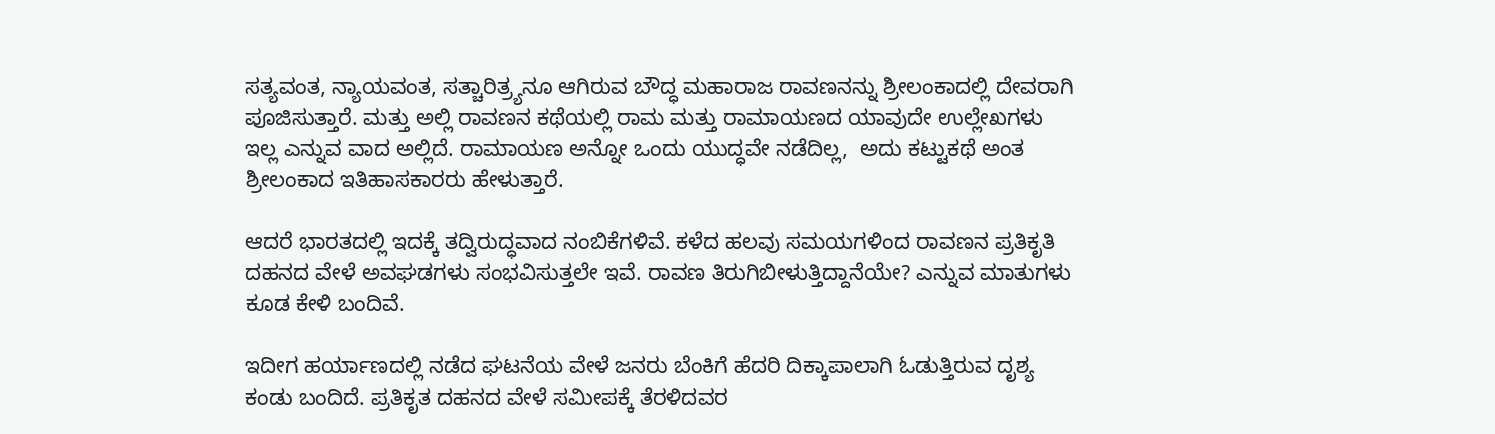ಸತ್ಯವಂತ, ನ್ಯಾಯವಂತ, ಸತ್ಚಾರಿತ್ರ್ಯನೂ ಆಗಿರುವ ಬೌದ್ಧ ಮಹಾರಾಜ ರಾವಣನನ್ನು ಶ್ರೀಲಂಕಾದಲ್ಲಿ ದೇವರಾಗಿ ಪೂಜಿಸುತ್ತಾರೆ. ಮತ್ತು ಅಲ್ಲಿ ರಾವಣನ ಕಥೆಯಲ್ಲಿ ರಾಮ ಮತ್ತು ರಾಮಾಯಣದ ಯಾವುದೇ ಉಲ್ಲೇಖಗಳು ಇಲ್ಲ ಎನ್ನುವ ವಾದ ಅಲ್ಲಿದೆ. ರಾಮಾಯಣ ಅನ್ನೋ ಒಂದು ಯುದ್ಧವೇ ನಡೆದಿಲ್ಲ,  ಅದು ಕಟ್ಟುಕಥೆ ಅಂತ ಶ್ರೀಲಂಕಾದ ಇತಿಹಾಸಕಾರರು ಹೇಳುತ್ತಾರೆ.

ಆದರೆ ಭಾರತದಲ್ಲಿ ಇದಕ್ಕೆ ತದ್ವಿರುದ್ಧವಾದ ನಂಬಿಕೆಗಳಿವೆ. ಕಳೆದ ಹಲವು ಸಮಯಗಳಿಂದ ರಾವಣನ ಪ್ರತಿಕೃತಿ ದಹನದ ವೇಳೆ ಅವಘಡಗಳು ಸಂಭವಿಸುತ್ತಲೇ ಇವೆ. ರಾವಣ ತಿರುಗಿಬೀಳುತ್ತಿದ್ದಾನೆಯೇ? ಎನ್ನುವ ಮಾತುಗಳು ಕೂಡ ಕೇಳಿ ಬಂದಿವೆ.

ಇದೀಗ ಹರ್ಯಾಣದಲ್ಲಿ ನಡೆದ ಘಟನೆಯ ವೇಳೆ ಜನರು ಬೆಂಕಿಗೆ ಹೆದರಿ ದಿಕ್ಕಾಪಾಲಾಗಿ ಓಡುತ್ತಿರುವ ದೃಶ್ಯ ಕಂಡು ಬಂದಿದೆ. ಪ್ರತಿಕೃತ ದಹನದ ವೇಳೆ ಸಮೀಪಕ್ಕೆ ತೆರಳಿದವರ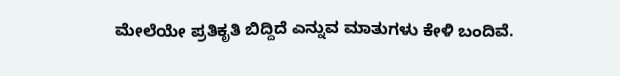ಮೇಲೆಯೇ ಪ್ರತಿಕೃತಿ ಬಿದ್ದಿದೆ ಎನ್ನುವ ಮಾತುಗಳು ಕೇಳಿ ಬಂದಿವೆ.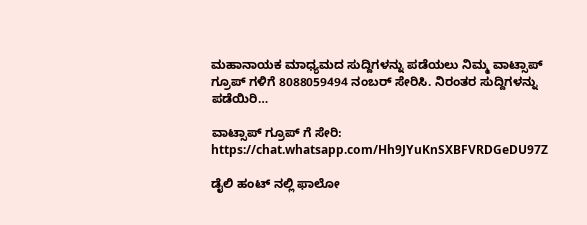ಮಹಾನಾಯಕ ಮಾಧ್ಯಮದ ಸುದ್ದಿಗಳನ್ನು ಪಡೆಯಲು ನಿಮ್ಮ ವಾಟ್ಸಾಪ್ ಗ್ರೂಪ್ ಗಳಿಗೆ 8088059494 ನಂಬರ್ ಸೇರಿಸಿ. ನಿರಂತರ ಸುದ್ದಿಗಳನ್ನು ಪಡೆಯಿರಿ…

ವಾಟ್ಸಾಪ್ ಗ್ರೂಪ್ ಗೆ ಸೇರಿ: https://chat.whatsapp.com/Hh9JYuKnSXBFVRDGeDU97Z

ಡೈಲಿ ಹಂಟ್ ನಲ್ಲಿ ಫಾಲೋ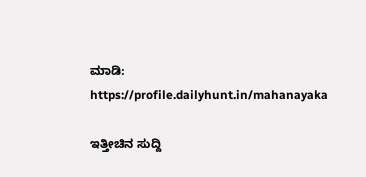ಮಾಡಿ: https://profile.dailyhunt.in/mahanayaka

ಇತ್ತೀಚಿನ ಸುದ್ದಿ